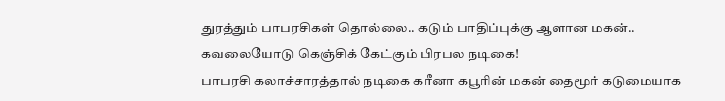துரத்தும் பாபரசிகள் தொல்லை.. கடும் பாதிப்புக்கு ஆளான மகன்.. கவலையோடு கெஞ்சிக் கேட்கும் பிரபல நடிகை!
பாபரசி கலாச்சாரத்தால் நடிகை கரீனா கபூரின் மகன் தைமூர் கடுமையாக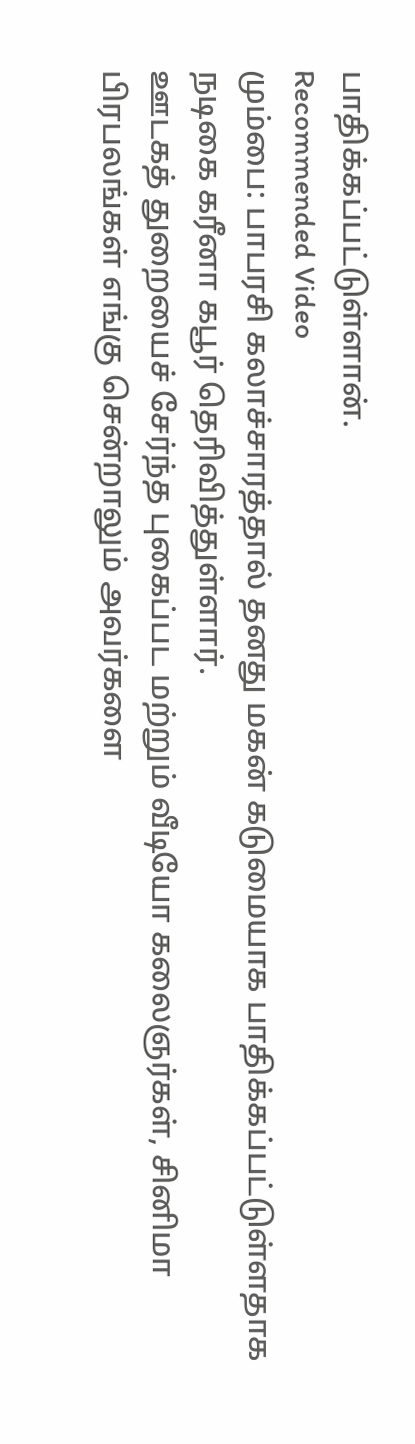பாதிக்கப்பட்டுள்ளான்.
Recommended Video
மும்பை: பாபரசி கலாச்சாரத்தால் தனது மகன் கடுமையாக பாதிக்கப்பட்டுள்ளதாக நடிகை கரீனா கபூர் தெரிவித்துள்ளார்.
ஊடகத் துறையைச் சேர்ந்த புகைப்பட மற்றும் வீடியோ கலைஞர்கள், சினிமா பிரபலங்கள் எங்கு சென்றாலும் அவர்களை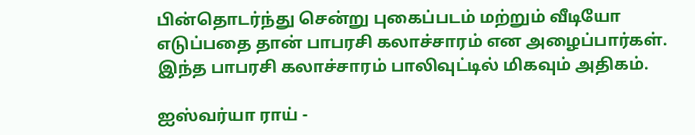பின்தொடர்ந்து சென்று புகைப்படம் மற்றும் வீடியோ எடுப்பதை தான் பாபரசி கலாச்சாரம் என அழைப்பார்கள். இந்த பாபரசி கலாச்சாரம் பாலிவுட்டில் மிகவும் அதிகம்.

ஐஸ்வர்யா ராய் -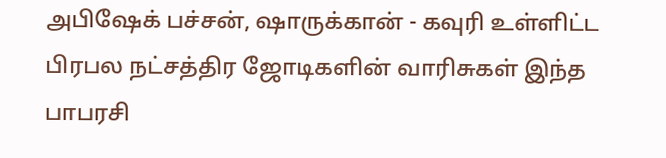அபிஷேக் பச்சன், ஷாருக்கான் - கவுரி உள்ளிட்ட பிரபல நட்சத்திர ஜோடிகளின் வாரிசுகள் இந்த பாபரசி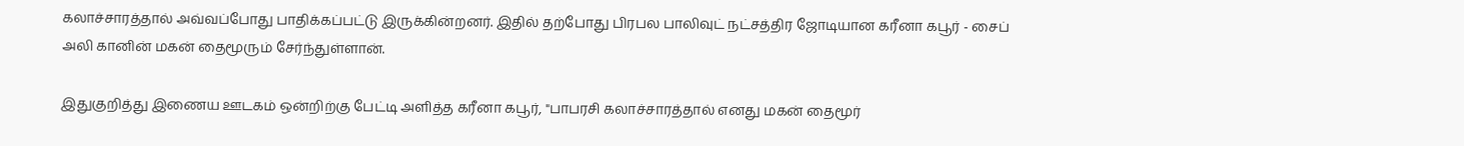கலாச்சாரத்தால் அவ்வப்போது பாதிக்கப்பட்டு இருக்கின்றனர். இதில் தற்போது பிரபல பாலிவுட் நட்சத்திர ஜோடியான கரீனா கபூர் - சைப் அலி கானின் மகன் தைமூரும் சேர்ந்துள்ளான்.

இதுகுறித்து இணைய ஊடகம் ஒன்றிற்கு பேட்டி அளித்த கரீனா கபூர், "பாபரசி கலாச்சாரத்தால் எனது மகன் தைமூர்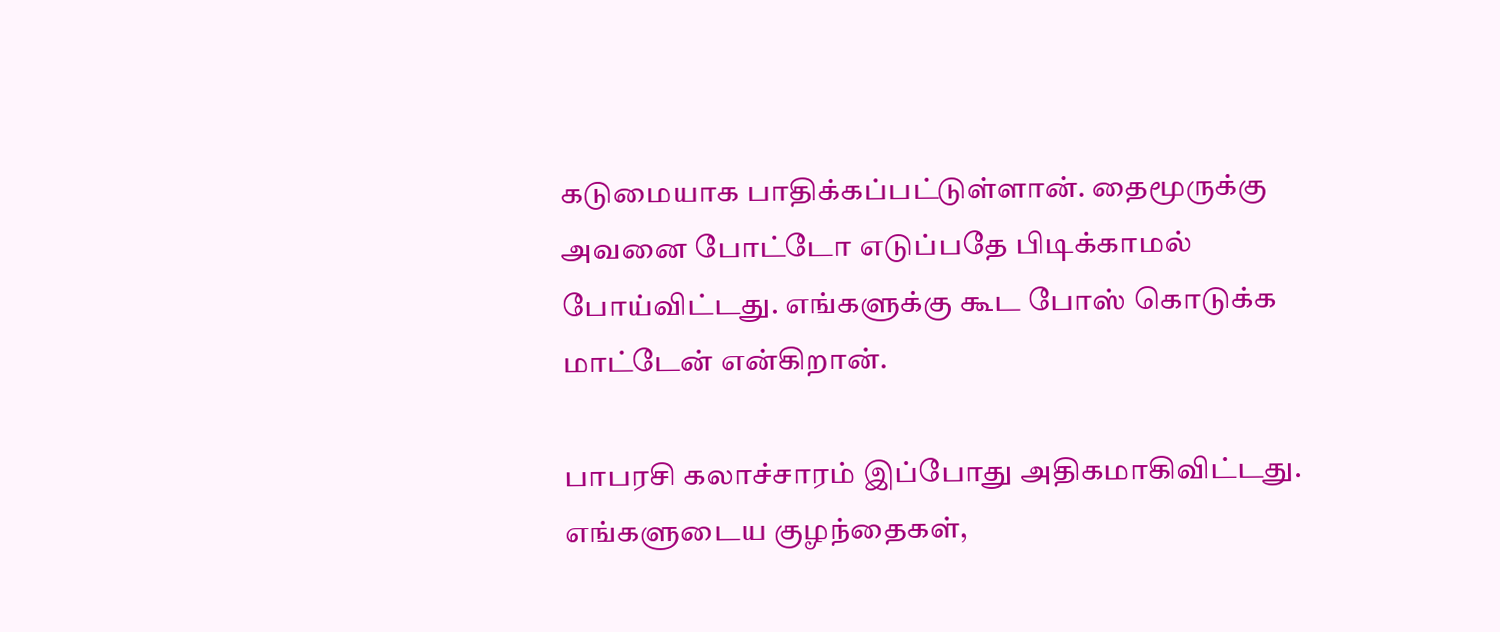கடுமையாக பாதிக்கப்பட்டுள்ளான். தைமூருக்கு அவனை போட்டோ எடுப்பதே பிடிக்காமல் போய்விட்டது. எங்களுக்கு கூட போஸ் கொடுக்க மாட்டேன் என்கிறான்.

பாபரசி கலாச்சாரம் இப்போது அதிகமாகிவிட்டது. எங்களுடைய குழந்தைகள்,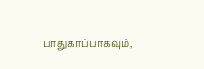பாதுகாப்பாகவும்,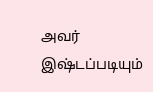அவர் இஷ்டப்படியும்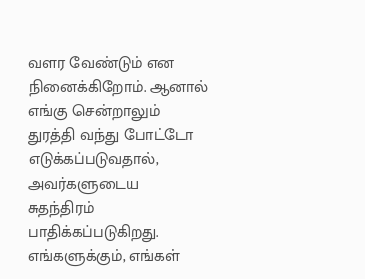வளர வேண்டும் என நினைக்கிறோம். ஆனால் எங்கு சென்றாலும் துரத்தி வந்து போட்டோ எடுக்கப்படுவதால், அவர்களுடைய சுதந்திரம் பாதிக்கப்படுகிறது. எங்களுக்கும், எங்கள்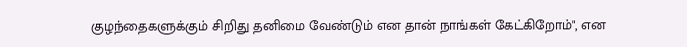குழந்தைகளுக்கும் சிறிது தனிமை வேண்டும் என தான் நாங்கள் கேட்கிறோம்", என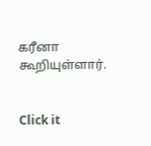கரீனா கூறியுள்ளார்.


Click it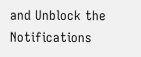and Unblock the Notifications